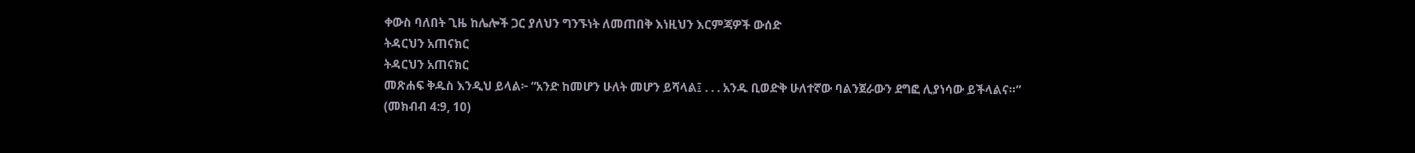ቀውስ ባለበት ጊዜ ከሌሎች ጋር ያለህን ግንኙነት ለመጠበቅ እነዚህን እርምጃዎች ውሰድ
ትዳርህን አጠናክር
ትዳርህን አጠናክር
መጽሐፍ ቅዱስ እንዲህ ይላል፦ “አንድ ከመሆን ሁለት መሆን ይሻላል፤ . . . አንዱ ቢወድቅ ሁለተኛው ባልንጀራውን ደግፎ ሊያነሳው ይችላልና።” (መክብብ 4:9, 10)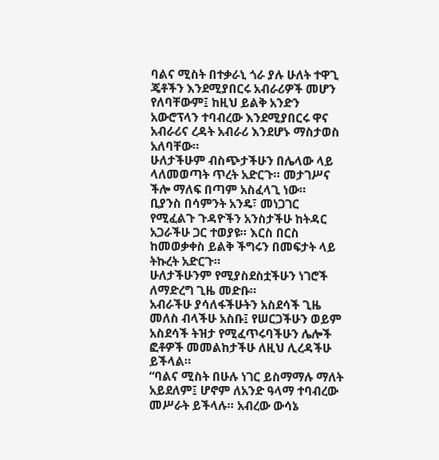ባልና ሚስት በተቃራኒ ጎራ ያሉ ሁለት ተዋጊ ጄቶችን እንደሚያበርሩ አብራሪዎች መሆን የለባቸውም፤ ከዚህ ይልቅ አንድን አውሮፕላን ተባብረው እንደሚያበርሩ ዋና አብራሪና ረዳት አብራሪ እንደሆኑ ማስታወስ አለባቸው።
ሁለታችሁም ብስጭታችሁን በሌላው ላይ ላለመወጣት ጥረት አድርጉ። መታገሥና ችሎ ማለፍ በጣም አስፈላጊ ነው።
ቢያንስ በሳምንት አንዴ፣ መነጋገር የሚፈልጉ ጉዳዮችን አንስታችሁ ከትዳር አጋራችሁ ጋር ተወያዩ። እርስ በርስ ከመወቃቀስ ይልቅ ችግሩን በመፍታት ላይ ትኩረት አድርጉ።
ሁለታችሁንም የሚያስደስቷችሁን ነገሮች ለማድረግ ጊዜ መድቡ።
አብራችሁ ያሳለፋችሁትን አስደሳች ጊዜ መለስ ብላችሁ አስቡ፤ የሠርጋችሁን ወይም አስደሳች ትዝታ የሚፈጥሩባችሁን ሌሎች ፎቶዎች መመልከታችሁ ለዚህ ሊረዳችሁ ይችላል።
“ባልና ሚስት በሁሉ ነገር ይስማማሉ ማለት አይደለም፤ ሆኖም ለአንድ ዓላማ ተባብረው መሥራት ይችላሉ። አብረው ውሳኔ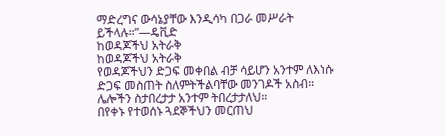ማድረግና ውሳኔያቸው እንዲሳካ በጋራ መሥራት ይችላሉ።”—ዴቪድ
ከወዳጆችህ አትራቅ
ከወዳጆችህ አትራቅ
የወዳጆችህን ድጋፍ መቀበል ብቻ ሳይሆን አንተም ለእነሱ ድጋፍ መስጠት ስለምትችልባቸው መንገዶች አስብ። ሌሎችን ስታበረታታ አንተም ትበረታታለህ።
በየቀኑ የተወሰኑ ጓደኞችህን መርጠህ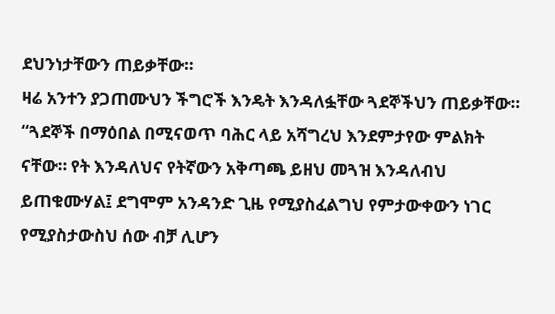ደህንነታቸውን ጠይቃቸው።
ዛሬ አንተን ያጋጠሙህን ችግሮች እንዴት እንዳለፏቸው ጓደኞችህን ጠይቃቸው።
“ጓደኞች በማዕበል በሚናወጥ ባሕር ላይ አሻግረህ እንደምታየው ምልክት ናቸው። የት እንዳለህና የትኛውን አቅጣጫ ይዘህ መጓዝ እንዳለብህ ይጠቁሙሃል፤ ደግሞም አንዳንድ ጊዜ የሚያስፈልግህ የምታውቀውን ነገር የሚያስታውስህ ሰው ብቻ ሊሆን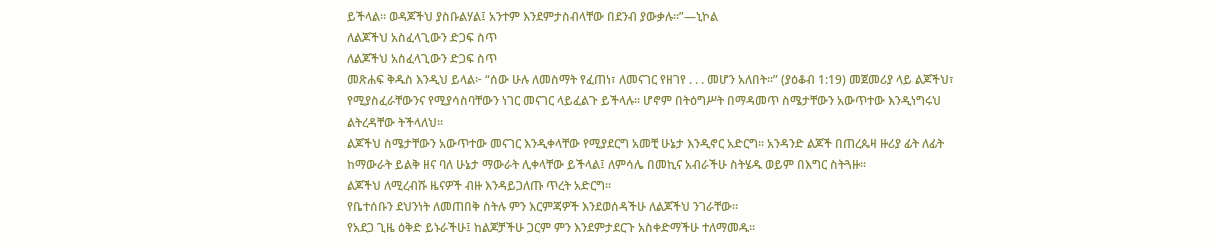ይችላል። ወዳጆችህ ያስቡልሃል፤ አንተም እንደምታስብላቸው በደንብ ያውቃሉ።”—ኒኮል
ለልጆችህ አስፈላጊውን ድጋፍ ስጥ
ለልጆችህ አስፈላጊውን ድጋፍ ስጥ
መጽሐፍ ቅዱስ እንዲህ ይላል፦ “ሰው ሁሉ ለመስማት የፈጠነ፣ ለመናገር የዘገየ . . . መሆን አለበት።” (ያዕቆብ 1:19) መጀመሪያ ላይ ልጆችህ፣ የሚያስፈራቸውንና የሚያሳስባቸውን ነገር መናገር ላይፈልጉ ይችላሉ። ሆኖም በትዕግሥት በማዳመጥ ስሜታቸውን አውጥተው እንዲነግሩህ ልትረዳቸው ትችላለህ።
ልጆችህ ስሜታቸውን አውጥተው መናገር እንዲቀላቸው የሚያደርግ አመቺ ሁኔታ እንዲኖር አድርግ። አንዳንድ ልጆች በጠረጴዛ ዙሪያ ፊት ለፊት ከማውራት ይልቅ ዘና ባለ ሁኔታ ማውራት ሊቀላቸው ይችላል፤ ለምሳሌ በመኪና አብራችሁ ስትሄዱ ወይም በእግር ስትጓዙ።
ልጆችህ ለሚረብሹ ዜናዎች ብዙ እንዳይጋለጡ ጥረት አድርግ።
የቤተሰቡን ደህንነት ለመጠበቅ ስትሉ ምን እርምጃዎች እንደወሰዳችሁ ለልጆችህ ንገራቸው።
የአደጋ ጊዜ ዕቅድ ይኑራችሁ፤ ከልጆቻችሁ ጋርም ምን እንደምታደርጉ አስቀድማችሁ ተለማመዱ።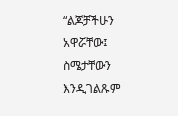“ልጆቻችሁን አዋሯቸው፤ ስሜታቸውን እንዲገልጹም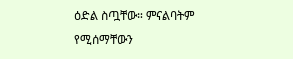ዕድል ስጧቸው። ምናልባትም የሚሰማቸውን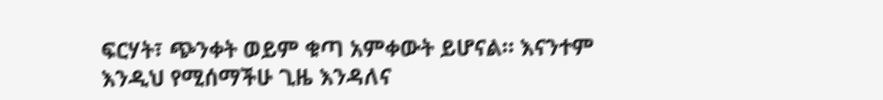ፍርሃት፣ ጭንቀት ወይም ቁጣ አምቀውት ይሆናል። እናንተም እንዲህ የሚሰማችሁ ጊዜ እንዳለና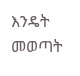እንዴት መወጣት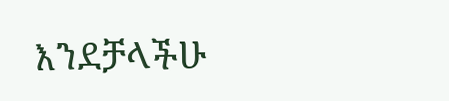እንደቻላችሁ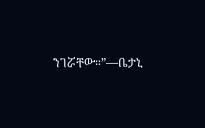ንገሯቸው።”—ቤታኒ